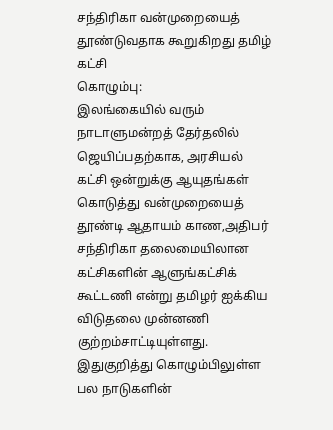சந்திரிகா வன்முறையைத் தூண்டுவதாக கூறுகிறது தமிழ் கட்சி
கொழும்பு:
இலங்கையில் வரும் நாடாளுமன்றத் தேர்தலில் ஜெயிப்பதற்காக, அரசியல் கட்சி ஒன்றுக்கு ஆயுதங்கள் கொடுத்து வன்முறையைத் தூண்டி ஆதாயம் காண,அதிபர் சந்திரிகா தலைமையிலான கட்சிகளின் ஆளுங்கட்சிக் கூட்டணி என்று தமிழர் ஐக்கிய விடுதலை முன்னணி குற்றம்சாட்டியுள்ளது.
இதுகுறித்து கொழும்பிலுள்ள பல நாடுகளின்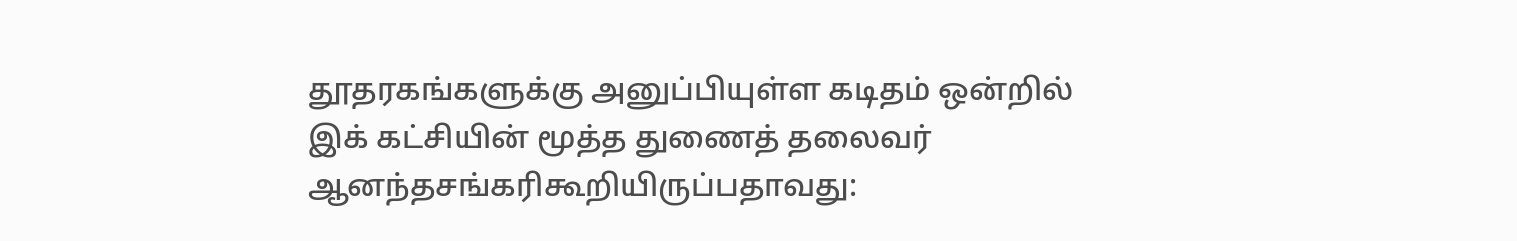தூதரகங்களுக்கு அனுப்பியுள்ள கடிதம் ஒன்றில் இக் கட்சியின் மூத்த துணைத் தலைவர் ஆனந்தசங்கரிகூறியிருப்பதாவது: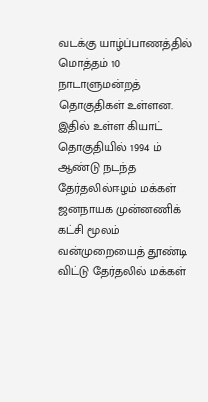வடக்கு யாழ்ப்பாணத்தில் மொத்தம் 10 நாடாளுமன்றத் தொகுதிகள் உள்ளன. இதில் உள்ள கியாட் தொகுதியில் 1994 ம் ஆண்டு நடந்த தேர்தலில்ஈழம் மக்கள் ஜனநாயக முன்னணிக் கட்சி மூலம் வன்முறையைத் தூண்டி விட்டு தேர்தலில் மக்கள்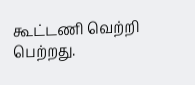கூட்டணி வெற்றி பெற்றது.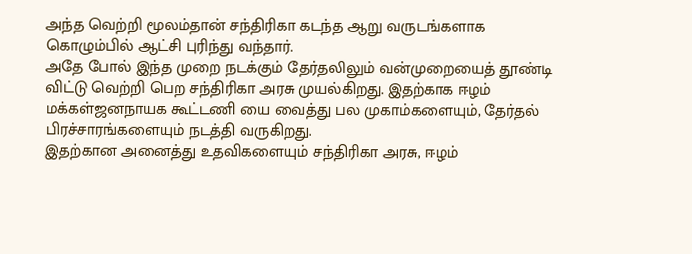அந்த வெற்றி மூலம்தான் சந்திரிகா கடந்த ஆறு வருடங்களாக கொழும்பில் ஆட்சி புரிந்து வந்தார்.
அதே போல் இந்த முறை நடக்கும் தேர்தலிலும் வன்முறையைத் தூண்டி விட்டு வெற்றி பெற சந்திரிகா அரசு முயல்கிறது. இதற்காக ஈழம் மக்கள்ஜனநாயக கூட்டணி யை வைத்து பல முகாம்களையும், தேர்தல் பிரச்சாரங்களையும் நடத்தி வருகிறது.
இதற்கான அனைத்து உதவிகளையும் சந்திரிகா அரசு, ஈழம்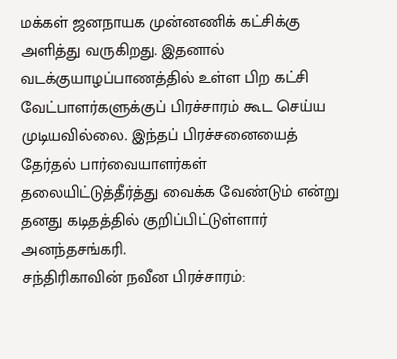மக்கள் ஜனநாயக முன்னணிக் கட்சிக்கு அளித்து வருகிறது. இதனால் வடக்குயாழப்பாணத்தில் உள்ள பிற கட்சி வேட்பாளர்களுக்குப் பிரச்சாரம் கூட செய்ய முடியவில்லை. இந்தப் பிரச்சனையைத் தேர்தல் பார்வையாளர்கள் தலையிட்டுத்தீர்த்து வைக்க வேண்டும் என்று தனது கடிதத்தில் குறிப்பிட்டுள்ளார் அனந்தசங்கரி.
சந்திரிகாவின் நவீன பிரச்சாரம்: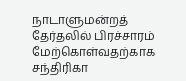நாடாளுமன்றத் தேர்தலில் பிரச்சாரம் மேற்கொள்வதற்காக சந்திரிகா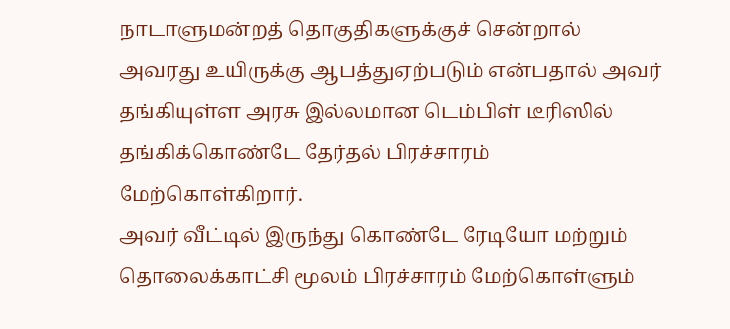நாடாளுமன்றத் தொகுதிகளுக்குச் சென்றால் அவரது உயிருக்கு ஆபத்துஏற்படும் என்பதால் அவர் தங்கியுள்ள அரசு இல்லமான டெம்பிள் டீரிஸில் தங்கிக்கொண்டே தேர்தல் பிரச்சாரம் மேற்கொள்கிறார்.
அவர் வீட்டில் இருந்து கொண்டே ரேடியோ மற்றும் தொலைக்காட்சி மூலம் பிரச்சாரம் மேற்கொள்ளும்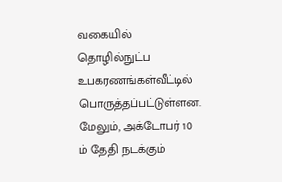வகையில் தொழில்நுட்ப உபகரணங்கள்வீட்டில் பொருத்தப்பட்டுள்ளன.
மேலும், அக்டோபர் 10 ம் தேதி நடக்கும்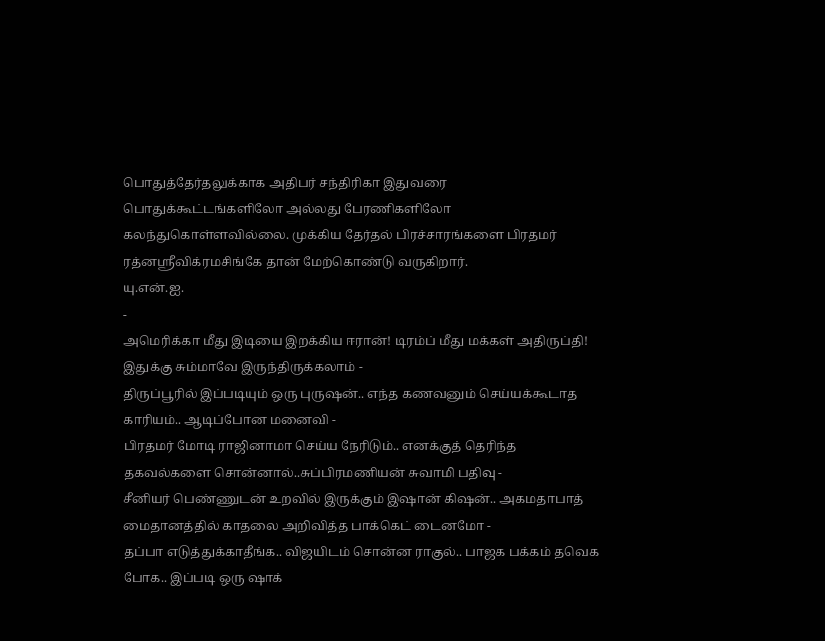பொதுத்தேர்தலுக்காக அதிபர் சந்திரிகா இதுவரை பொதுக்கூட்டங்களிலோ அல்லது பேரணிகளிலோ கலந்துகொள்ளவில்லை. முக்கிய தேர்தல் பிரச்சாரங்களை பிரதமர் ரத்னஸ்ரீவிக்ரமசிங்கே தான் மேற்கொண்டு வருகிறார்.
யு.என்.ஐ.
-
அமெரிக்கா மீது இடியை இறக்கிய ஈரான்! டிரம்ப் மீது மக்கள் அதிருப்தி! இதுக்கு சும்மாவே இருந்திருக்கலாம் -
திருப்பூரில் இப்படியும் ஒரு புருஷன்.. எந்த கணவனும் செய்யக்கூடாத காரியம்.. ஆடிப்போன மனைவி -
பிரதமர் மோடி ராஜினாமா செய்ய நேரிடும்.. எனக்குத் தெரிந்த தகவல்களை சொன்னால்..சுப்பிரமணியன் சுவாமி பதிவு -
சீனியர் பெண்ணுடன் உறவில் இருக்கும் இஷான் கிஷன்.. அகமதாபாத் மைதானத்தில் காதலை அறிவித்த பாக்கெட் டைனமோ -
தப்பா எடுத்துக்காதீங்க.. விஜயிடம் சொன்ன ராகுல்.. பாஜக பக்கம் தவெக போக.. இப்படி ஒரு ஷாக்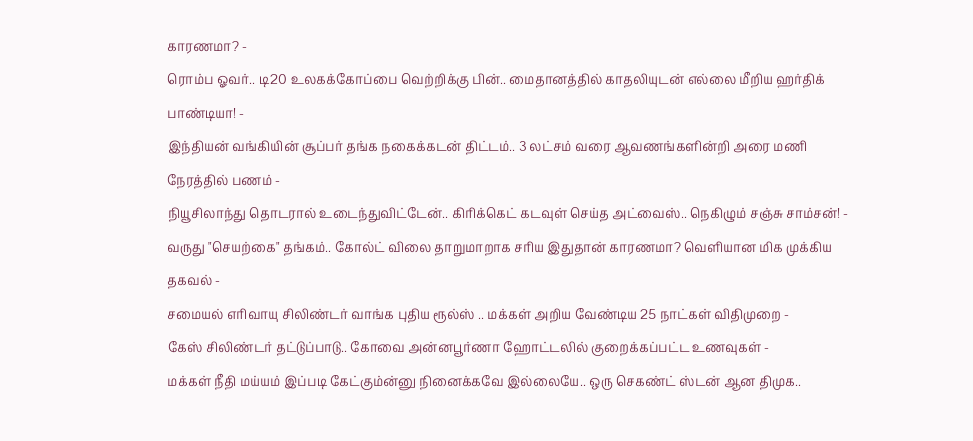காரணமா? -
ரொம்ப ஓவர்.. டி20 உலகக்கோப்பை வெற்றிக்கு பின்.. மைதானத்தில் காதலியுடன் எல்லை மீறிய ஹர்திக் பாண்டியா! -
இந்தியன் வங்கியின் சூப்பர் தங்க நகைக்கடன் திட்டம்.. 3 லட்சம் வரை ஆவணங்களின்றி அரை மணி நேரத்தில் பணம் -
நியூசிலாந்து தொடரால் உடைந்துவிட்டேன்.. கிரிக்கெட் கடவுள் செய்த அட்வைஸ்.. நெகிழும் சஞ்சு சாம்சன்! -
வருது "செயற்கை" தங்கம்.. கோல்ட் விலை தாறுமாறாக சரிய இதுதான் காரணமா? வெளியான மிக முக்கிய தகவல் -
சமையல் எரிவாயு சிலிண்டர் வாங்க புதிய ரூல்ஸ் .. மக்கள் அறிய வேண்டிய 25 நாட்கள் விதிமுறை -
கேஸ் சிலிண்டர் தட்டுப்பாடு.. கோவை அன்னபூர்ணா ஹோட்டலில் குறைக்கப்பட்ட உணவுகள் -
மக்கள் நீதி மய்யம் இப்படி கேட்கும்ன்னு நினைக்கவே இல்லையே.. ஒரு செகண்ட் ஸ்டன் ஆன திமுக..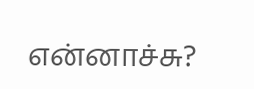என்னாச்சு?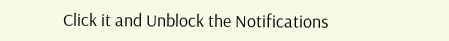Click it and Unblock the Notifications